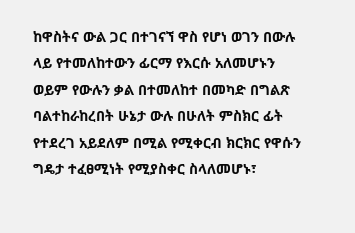ከዋስትና ውል ጋር በተገናኘ ዋስ የሆነ ወገን በውሉ ላይ የተመለከተውን ፊርማ የእርሱ አለመሆኑን ወይም የውሉን ቃል በተመለከተ በመካድ በግልጽ ባልተከራከረበት ሁኔታ ውሉ በሁለት ምስክር ፊት የተደረገ አይደለም በሚል የሚቀርብ ክርክር የዋሱን ግዴታ ተፈፀሚነት የሚያስቀር ስላለመሆኑ፣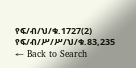የፍ/ብ/ህ/ቁ.1727(2) የፍ/ብ/ሥ/ሥ/ህ/ቁ.83,235
← Back to Search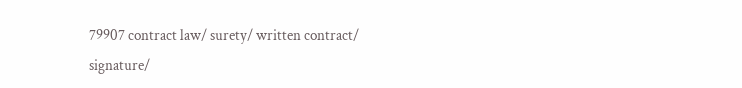79907 contract law/ surety/ written contract/ signature/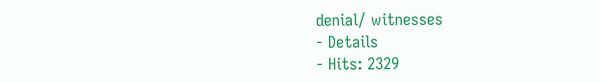denial/ witnesses
- Details
- Hits: 2329